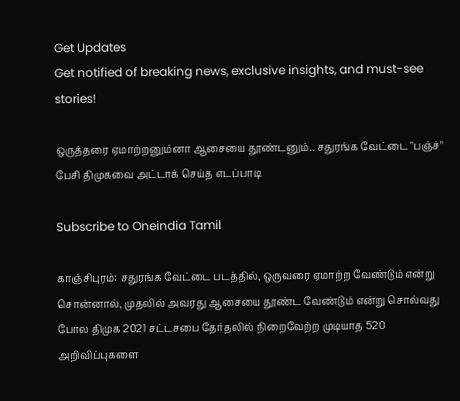Get Updates
Get notified of breaking news, exclusive insights, and must-see stories!

ஒருத்தரை ஏமாற்றனும்னா ஆசையை தூண்டனும்.. சதுரங்க வேட்டை "பஞ்ச்" பேசி திமுகவை அட்டாக் செய்த எடப்பாடி

Subscribe to Oneindia Tamil

காஞ்சிபுரம்: சதுரங்க வேட்டை படத்தில், ஒருவரை ஏமாற்ற வேண்டும் என்று சொன்னால், முதலில் அவரது ஆசையை தூண்ட வேண்டும் என்று சொல்வது போல திமுக 2021 சட்டசபை தேர்தலில் நிறைவேற்ற முடியாத 520 அறிவிப்புகளை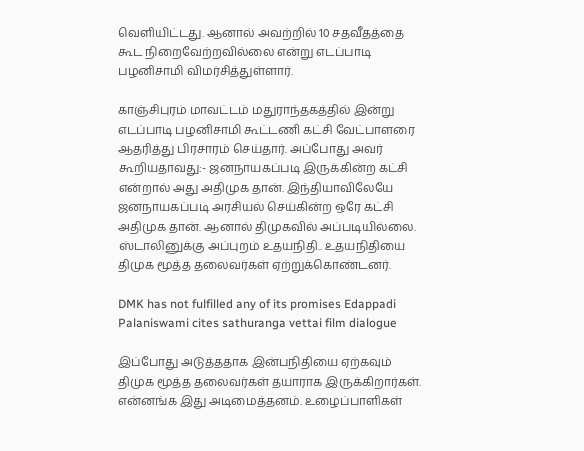வெளியிட்டது. ஆனால் அவற்றில் 10 சதவீதத்தை கூட நிறைவேற்றவில்லை என்று எடப்பாடி பழனிசாமி விமர்சித்துள்ளார்.

காஞ்சிபுரம் மாவட்டம் மதுராந்தகத்தில் இன்று எடப்பாடி பழனிசாமி கூட்டணி கட்சி வேட்பாளரை ஆதரித்து பிரசாரம் செய்தார். அப்போது அவர் கூறியதாவது:- ஜனநாயகப்படி இருக்கின்ற கட்சி என்றால் அது அதிமுக தான். இந்தியாவிலேயே ஜனநாயகப்படி அரசியல் செய்கின்ற ஒரே கட்சி அதிமுக தான். ஆனால் திமுகவில் அப்படியில்லை. ஸ்டாலினுக்கு அப்புறம் உதயநிதி.. உதயநிதியை திமுக மூத்த தலைவர்கள் ஏற்றுக்கொண்டனர்.

DMK has not fulfilled any of its promises Edappadi Palaniswami cites sathuranga vettai film dialogue

இப்போது அடுத்ததாக இன்பநிதியை ஏற்கவும் திமுக மூத்த தலைவர்கள் தயாராக இருக்கிறார்கள். என்னங்க இது அடிமைத்தனம். உழைப்பாளிகள்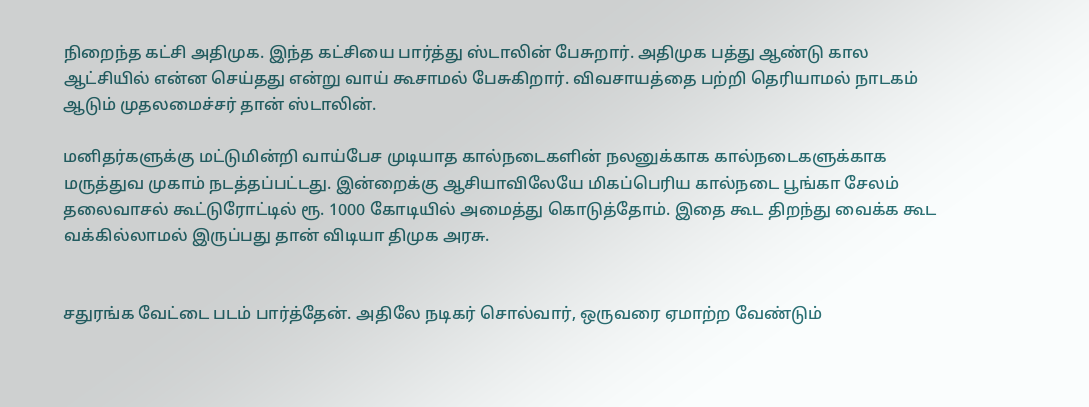நிறைந்த கட்சி அதிமுக. இந்த கட்சியை பார்த்து ஸ்டாலின் பேசுறார். அதிமுக பத்து ஆண்டு கால ஆட்சியில் என்ன செய்தது என்று வாய் கூசாமல் பேசுகிறார். விவசாயத்தை பற்றி தெரியாமல் நாடகம் ஆடும் முதலமைச்சர் தான் ஸ்டாலின்.

மனிதர்களுக்கு மட்டுமின்றி வாய்பேச முடியாத கால்நடைகளின் நலனுக்காக கால்நடைகளுக்காக மருத்துவ முகாம் நடத்தப்பட்டது. இன்றைக்கு ஆசியாவிலேயே மிகப்பெரிய கால்நடை பூங்கா சேலம் தலைவாசல் கூட்டுரோட்டில் ரூ. 1000 கோடியில் அமைத்து கொடுத்தோம். இதை கூட திறந்து வைக்க கூட வக்கில்லாமல் இருப்பது தான் விடியா திமுக அரசு.


சதுரங்க வேட்டை படம் பார்த்தேன். அதிலே நடிகர் சொல்வார், ஒருவரை ஏமாற்ற வேண்டும்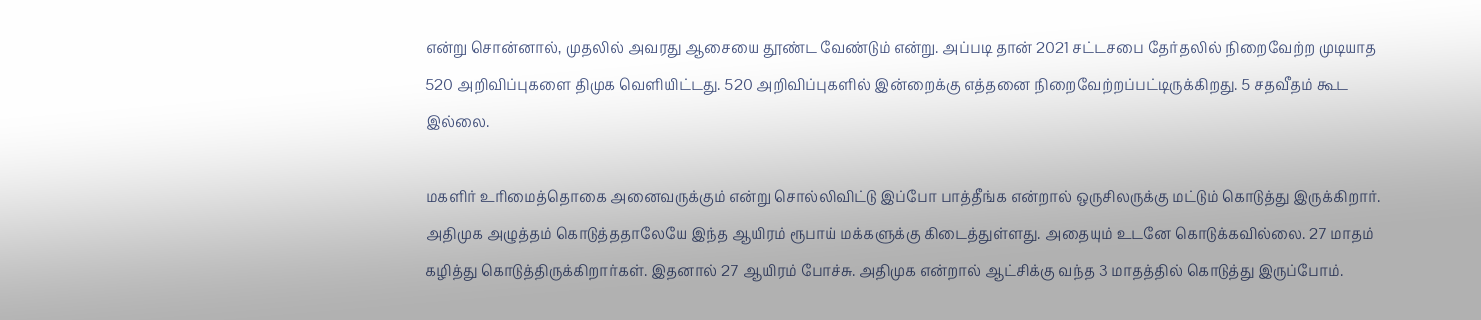என்று சொன்னால், முதலில் அவரது ஆசையை தூண்ட வேண்டும் என்று. அப்படி தான் 2021 சட்டசபை தேர்தலில் நிறைவேற்ற முடியாத 520 அறிவிப்புகளை திமுக வெளியிட்டது. 520 அறிவிப்புகளில் இன்றைக்கு எத்தனை நிறைவேற்றப்பட்டிருக்கிறது. 5 சதவீதம் கூட இல்லை.

மகளிர் உரிமைத்தொகை அனைவருக்கும் என்று சொல்லிவிட்டு இப்போ பாத்தீங்க என்றால் ஒருசிலருக்கு மட்டும் கொடுத்து இருக்கிறார். அதிமுக அழுத்தம் கொடுத்ததாலேயே இந்த ஆயிரம் ரூபாய் மக்களுக்கு கிடைத்துள்ளது. அதையும் உடனே கொடுக்கவில்லை. 27 மாதம் கழித்து கொடுத்திருக்கிறார்கள். இதனால் 27 ஆயிரம் போச்சு. அதிமுக என்றால் ஆட்சிக்கு வந்த 3 மாதத்தில் கொடுத்து இருப்போம்.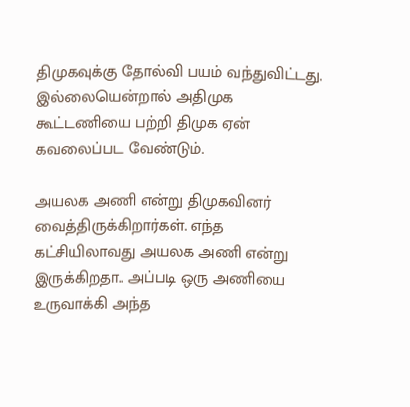திமுகவுக்கு தோல்வி பயம் வந்துவிட்டது. இல்லையென்றால் அதிமுக கூட்டணியை பற்றி திமுக ஏன் கவலைப்பட வேண்டும்.

அயலக அணி என்று திமுகவினர் வைத்திருக்கிறார்கள். எந்த கட்சியிலாவது அயலக அணி என்று இருக்கிறதா.. அப்படி ஒரு அணியை உருவாக்கி அந்த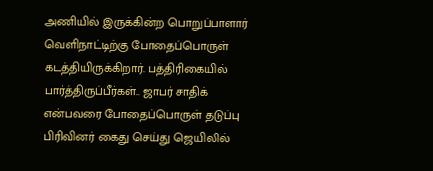அணியில் இருக்கின்ற பொறுப்பாளார் வெளிநாட்டிற்கு போதைப்பொருள் கடத்தியிருக்கிறார். பத்திரிகையில் பார்த்திருப்பீர்கள்.. ஜாபர் சாதிக் என்பவரை போதைப்பொருள் தடுப்பு பிரிவினர் கைது செய்து ஜெயிலில்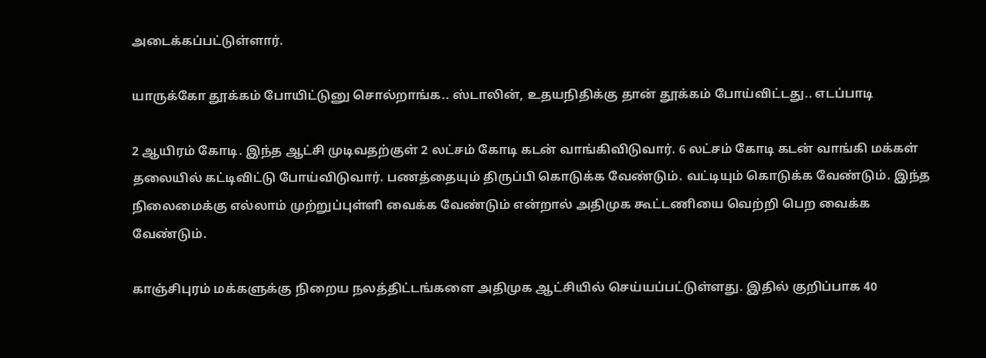அடைக்கப்பட்டுள்ளார்.

யாருக்கோ தூக்கம் போயிட்டுனு சொல்றாங்க.. ஸ்டாலின், உதயநிதிக்கு தான் தூக்கம் போய்விட்டது.. எடப்பாடி

2 ஆயிரம் கோடி. இந்த ஆட்சி முடிவதற்குள் 2 லட்சம் கோடி கடன் வாங்கிவிடுவார். 6 லட்சம் கோடி கடன் வாங்கி மக்கள் தலையில் கட்டிவிட்டு போய்விடுவார். பணத்தையும் திருப்பி கொடுக்க வேண்டும். வட்டியும் கொடுக்க வேண்டும். இந்த நிலைமைக்கு எல்லாம் முற்றுப்புள்ளி வைக்க வேண்டும் என்றால் அதிமுக கூட்டணியை வெற்றி பெற வைக்க வேண்டும்.

காஞ்சிபுரம் மக்களுக்கு நிறைய நலத்திட்டங்களை அதிமுக ஆட்சியில் செய்யப்பட்டுள்ளது. இதில் குறிப்பாக 40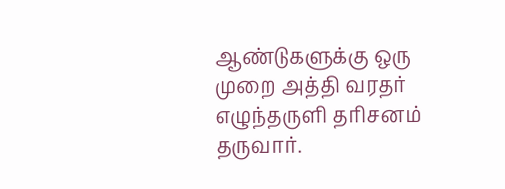ஆண்டுகளுக்கு ஒரு முறை அத்தி வரதர் எழுந்தருளி தரிசனம் தருவார்.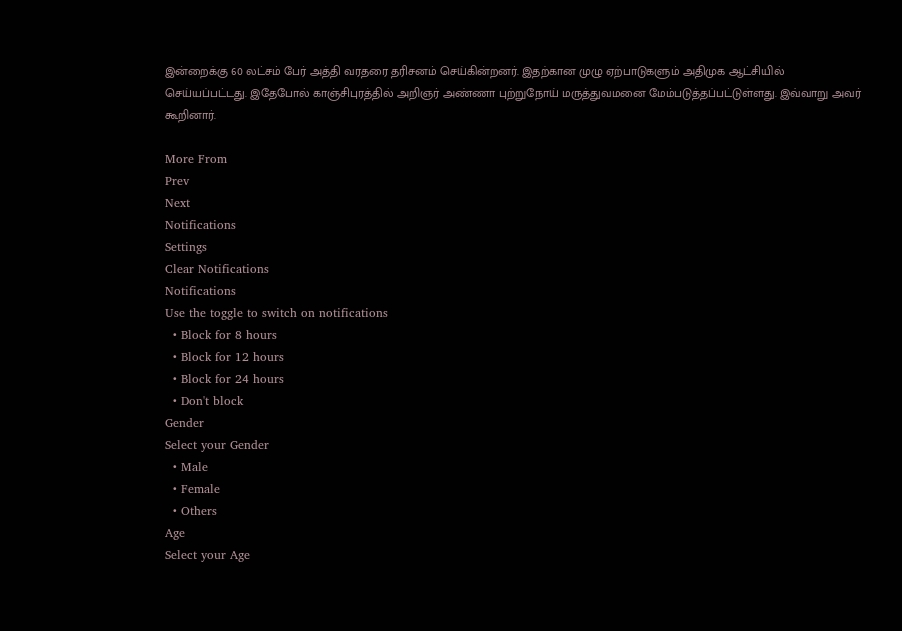இன்றைக்கு 60 லட்சம் பேர் அத்தி வரதரை தரிசனம் செய்கின்றனர். இதற்கான முழு ஏற்பாடுகளும் அதிமுக ஆட்சியில் செய்யப்பட்டது. இதேபோல் காஞ்சிபுரத்தில் அறிஞர் அண்ணா புற்றுநோய் மருத்துவமனை மேம்படுத்தப்பட்டுள்ளது. இவ்வாறு அவர் கூறினார்.

More From
Prev
Next
Notifications
Settings
Clear Notifications
Notifications
Use the toggle to switch on notifications
  • Block for 8 hours
  • Block for 12 hours
  • Block for 24 hours
  • Don't block
Gender
Select your Gender
  • Male
  • Female
  • Others
Age
Select your Age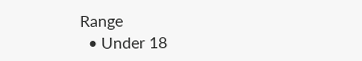Range
  • Under 18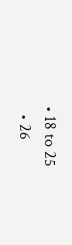• 18 to 25
  • 26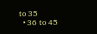to 35
  • 36 to 45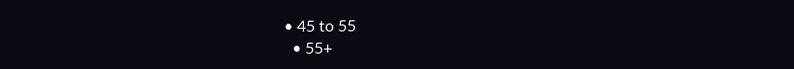• 45 to 55
  • 55+